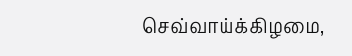செவ்வாய்க்கிழமை,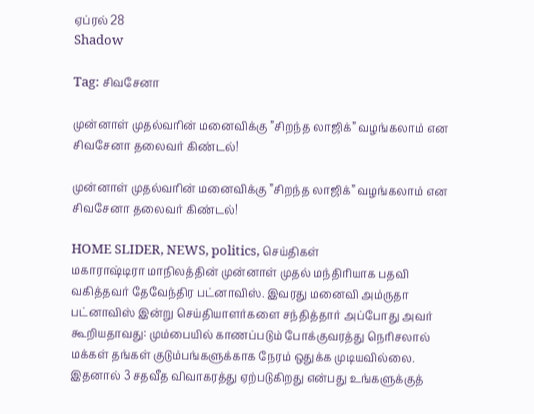ஏப்ரல் 28
Shadow

Tag: சிவசேனா

முன்னாள் முதல்வரின் மனைவிக்கு ”சிறந்த லாஜிக்” வழங்கலாம் என சிவசேனா தலைவர் கிண்டல்!

முன்னாள் முதல்வரின் மனைவிக்கு ”சிறந்த லாஜிக்” வழங்கலாம் என சிவசேனா தலைவர் கிண்டல்!

HOME SLIDER, NEWS, politics, செய்திகள்
மகாராஷ்டிரா மாநிலத்தின் முன்னாள் முதல் மந்திரியாக பதவி வகித்தவர் தேவேந்திர பட்னாவிஸ். இவரது மனைவி அம்ருதா பட்னாவிஸ் இன்று செய்தியாளர்களை சந்தித்தார் அப்போது அவர் கூறியதாவது: மும்பையில் காணப்படும் போக்குவரத்து நெரிசலால் மக்கள் தங்கள் குடும்பங்களுக்காக நேரம் ஒதுக்க முடியவில்லை. இதனால் 3 சதவீத விவாகரத்து ஏற்படுகிறது என்பது உங்களுக்குத்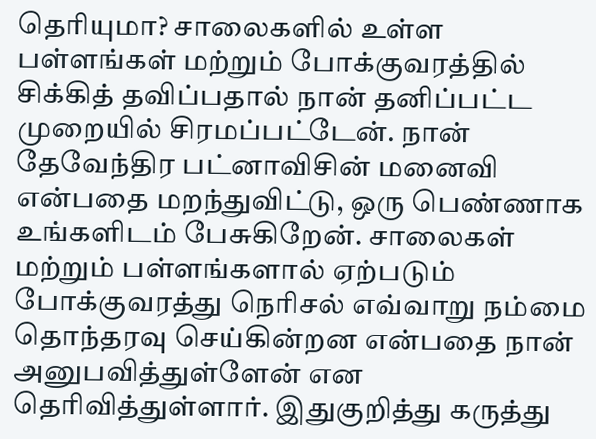தெரியுமா? சாலைகளில் உள்ள பள்ளங்கள் மற்றும் போக்குவரத்தில் சிக்கித் தவிப்பதால் நான் தனிப்பட்ட முறையில் சிரமப்பட்டேன். நான் தேவேந்திர பட்னாவிசின் மனைவி என்பதை மறந்துவிட்டு, ஒரு பெண்ணாக உங்களிடம் பேசுகிறேன். சாலைகள் மற்றும் பள்ளங்களால் ஏற்படும் போக்குவரத்து நெரிசல் எவ்வாறு நம்மை தொந்தரவு செய்கின்றன என்பதை நான் அனுபவித்துள்ளேன் என தெரிவித்துள்ளார். இதுகுறித்து கருத்து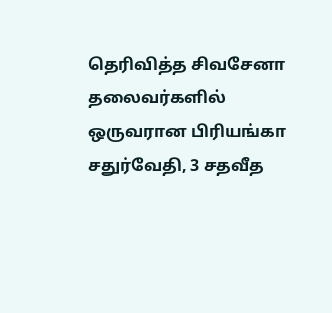தெரிவித்த சிவசேனா தலைவர்களில் ஒருவரான பிரியங்கா சதுர்வேதி, 3 சதவீத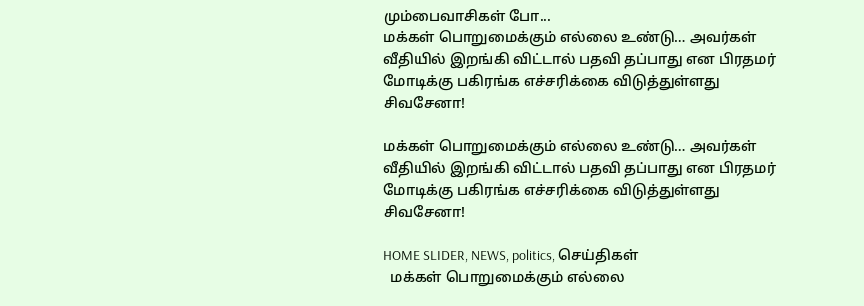மும்பைவாசிகள் போ...
மக்கள் பொறுமைக்கும் எல்லை உண்டு… அவர்கள் வீதியில் இறங்கி விட்டால் பதவி தப்பாது என பிரதமர் மோடிக்கு பகிரங்க எச்சரிக்கை விடுத்துள்ளது சிவசேனா!

மக்கள் பொறுமைக்கும் எல்லை உண்டு… அவர்கள் வீதியில் இறங்கி விட்டால் பதவி தப்பாது என பிரதமர் மோடிக்கு பகிரங்க எச்சரிக்கை விடுத்துள்ளது சிவசேனா!

HOME SLIDER, NEWS, politics, செய்திகள்
  மக்கள் பொறுமைக்கும் எல்லை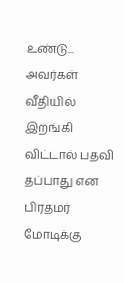உண்டு... அவர்கள் வீதியில் இறங்கி விட்டால் பதவி தப்பாது என பிரதமர் மோடிக்கு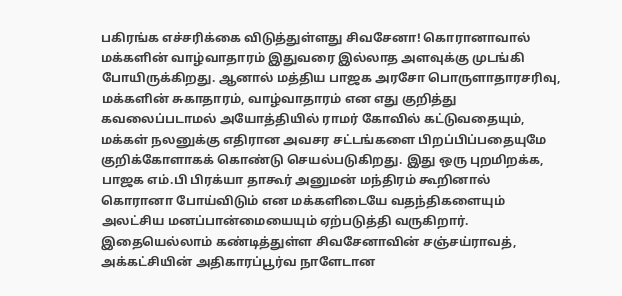பகிரங்க எச்சரிக்கை விடுத்துள்ளது சிவசேனா! கொரானாவால் மக்களின் வாழ்வாதாரம் இதுவரை இல்லாத அளவுக்கு முடங்கி போயிருக்கிறது. ஆனால் மத்திய பாஜக அரசோ பொருளாதாரசரிவு, மக்களின் சுகாதாரம், வாழ்வாதாரம் என எது குறித்து கவலைப்படாமல் அயோத்தியில் ராமர் கோவில் கட்டுவதையும், மக்கள் நலனுக்கு எதிரான அவசர சட்டங்களை பிறப்பிப்பதையுமே குறிக்கோளாகக் கொண்டு செயல்படுகிறது. இது ஒரு புறமிறக்க, பாஜக எம்.பி பிரக்யா தாகூர் அனுமன் மந்திரம் கூறினால் கொரானா போய்விடும் என மக்களிடையே வதந்திகளையும் அலட்சிய மனப்பான்மையையும் ஏற்படுத்தி வருகிறார். இதையெல்லாம் கண்டித்துள்ள சிவசேனாவின் சஞ்சய்ராவத், அக்கட்சியின் அதிகாரப்பூர்வ நாளேடான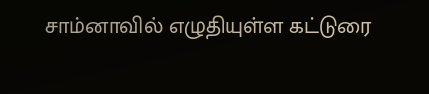சாம்னாவில் எழுதியுள்ள கட்டுரை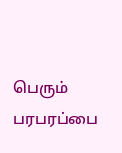பெரும் பரபரப்பை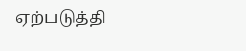ஏற்படுத்தி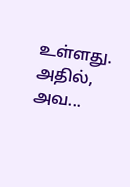உள்ளது. அதில், அவ...